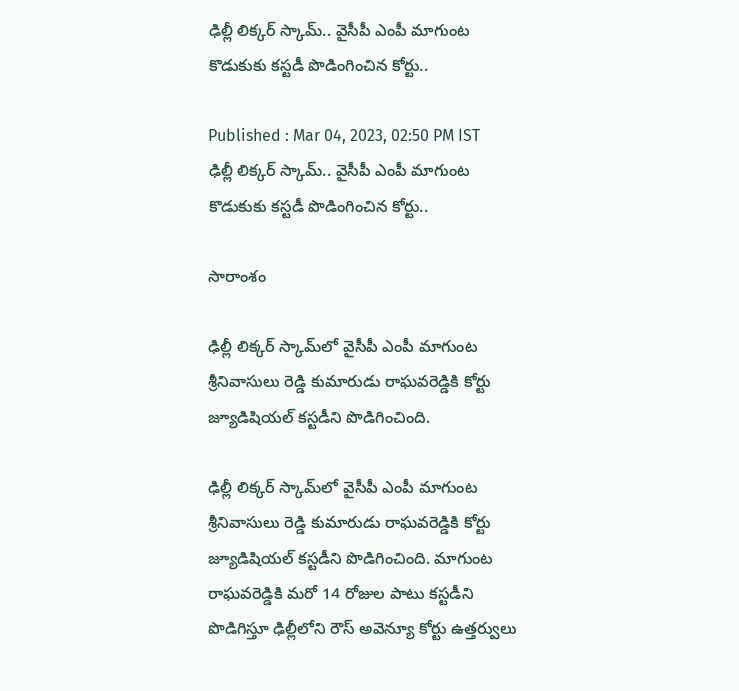ఢిల్లీ లిక్కర్ స్కామ్.. వైసీపీ ఎంపీ మాగుంట కొడుకుకు కస్టడీ పొడింగించిన కోర్టు..

Published : Mar 04, 2023, 02:50 PM IST
ఢిల్లీ లిక్కర్ స్కామ్.. వైసీపీ ఎంపీ మాగుంట కొడుకుకు కస్టడీ పొడింగించిన కోర్టు..

సారాంశం

ఢిల్లీ లిక్కర్ స్కామ్‌లో వైసీపీ ఎంపీ మాగుంట శ్రీనివాసులు రెడ్డి కుమారుడు రాఘవరెడ్డికి కోర్టు జ్యూడిషియల్ కస్టడీని పొడిగించింది.

ఢిల్లీ లిక్కర్ స్కామ్‌లో వైసీపీ ఎంపీ మాగుంట శ్రీనివాసులు రెడ్డి కుమారుడు రాఘవరెడ్డికి కోర్టు జ్యూడిషియల్ కస్టడీని పొడిగించింది. మాగుంట రాఘవరెడ్డికి మరో 14 రోజుల పాటు కస్టడీని పొడిగిస్తూ ఢిల్లీలోని రౌస్ అవెన్యూ కోర్టు ఉత్తర్వులు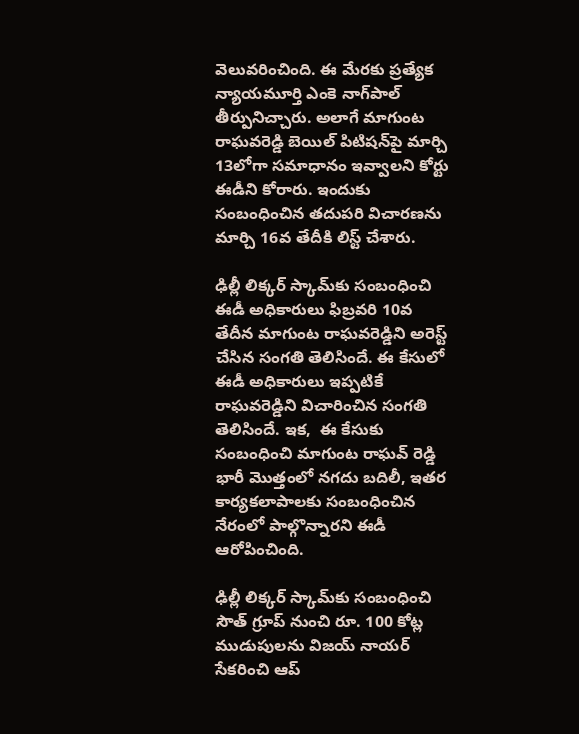వెలువరించింది. ఈ మేరకు ప్రత్యేక న్యాయమూర్తి ఎంకె నాగ్‌పాల్ తీర్పునిచ్చారు. అలాగే మాగుంట రాఘవరెడ్డి బెయిల్ పిటిషన్‌పై మార్చి 13లోగా సమాధానం ఇవ్వాలని కోర్టు ఈడీని కోరారు. ఇందుకు సంబంధించిన తదుపరి విచారణను మార్చి 16వ తేదీకి లిస్ట్ చేశారు.

ఢిల్లీ లిక్కర్ స్కామ్‌కు సంబంధించి ఈడీ అధికారులు ఫిబ్రవరి 10వ తేదీన మాగుంట రాఘవరెడ్డిని అరెస్ట్ చేసిన సంగతి తెలిసిందే. ఈ కేసులో ఈడీ అధికారులు ఇప్పటికే రాఘవరెడ్డిని విచారించిన సంగతి తెలిసిందే. ఇక,  ఈ కేసుకు సంబంధించి మాగుంట రాఘవ్ రెడ్డి భారీ మొత్తంలో నగదు బదిలీ, ఇతర కార్యకలాపాలకు సంబంధించిన నేరంలో పాల్గొన్నారని ఈడీ ఆరోపించింది.

ఢిల్లీ లిక్కర్ స్కామ్‌కు సంబంధించి సౌత్‌ గ్రూప్ నుంచి రూ. 100 కోట్ల ముడుపులను విజయ్ నాయర్ సేకరించి ఆప్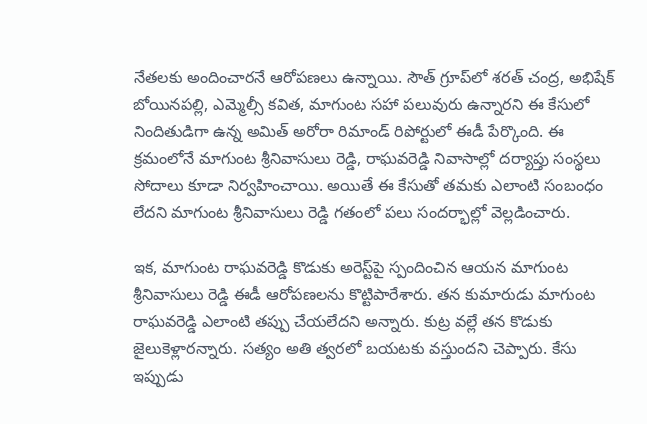నేతలకు అందించారనే ఆరోపణలు ఉన్నాయి. సౌత్ గ్రూప్‌లో శరత్ చంద్ర, అభిషేక్ బోయినపల్లి, ఎమ్మెల్సీ కవిత, మాగుంట సహా పలువురు ఉన్నారని ఈ కేసులో నిందితుడిగా ఉన్న అమిత్ అరోరా రిమాండ్ రిపోర్టులో ఈడీ పేర్కొంది. ఈ క్రమంలోనే మాగుంట శ్రీనివాసులు రెడ్డి, రాఘవరెడ్డి నివాసాల్లో దర్యాప్తు సంస్థలు సోదాలు కూడా నిర్వహించాయి. అయితే ఈ కేసుతో తమకు ఎలాంటి సంబంధం లేదని మాగుంట శ్రీనివాసులు రెడ్డి గతంలో పలు సందర్భాల్లో వెల్లడించారు.

ఇక, మాగుంట రాఘవరెడ్డి కొడుకు అరెస్ట్‌పై స్పందించిన ఆయన మాగుంట శ్రీనివాసులు రెడ్డి ఈడీ ఆరోపణలను కొట్టిపారేశారు. తన కుమారుడు మాగుంట రాఘవరెడ్డి ఎలాంటి తప్పు చేయలేదని అన్నారు. కుట్ర వల్లే తన కొడుకు జైలుకెళ్లారన్నారు. సత్యం అతి త్వరలో బయటకు వస్తుందని చెప్పారు. కేసు ఇప్పుడు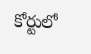కోర్టులో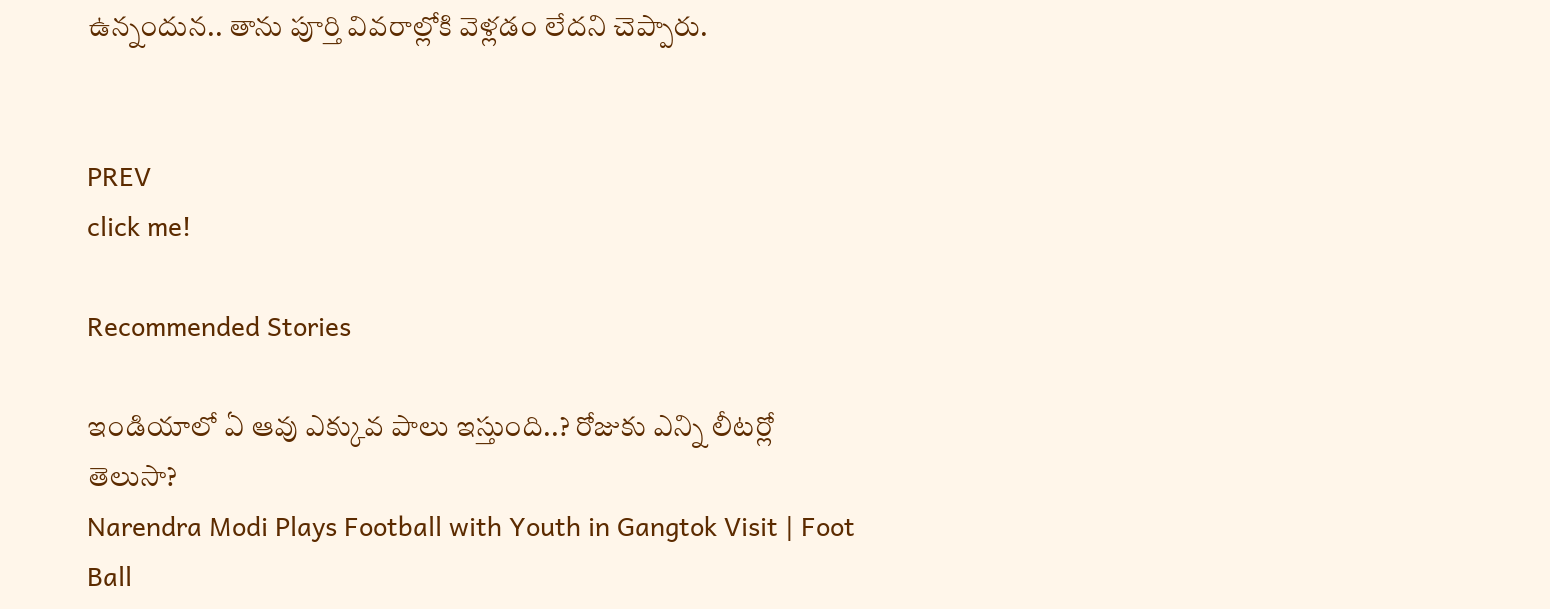ఉన్నందున.. తాను పూర్తి వివరాల్లోకి వెళ్లడం లేదని చెప్పారు.


PREV
click me!

Recommended Stories

ఇండియాలో ఏ ఆవు ఎక్కువ పాలు ఇస్తుంది..? రోజుకు ఎన్ని లీటర్లో తెలుసా?
Narendra Modi Plays Football with Youth in Gangtok Visit | Foot Ball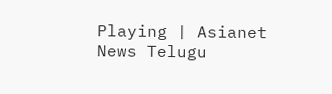Playing | Asianet News Telugu